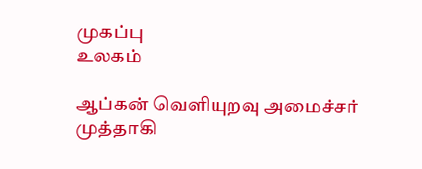முகப்பு
உலகம்

ஆப்கன் வெளியுறவு அமைச்சர் முத்தாகி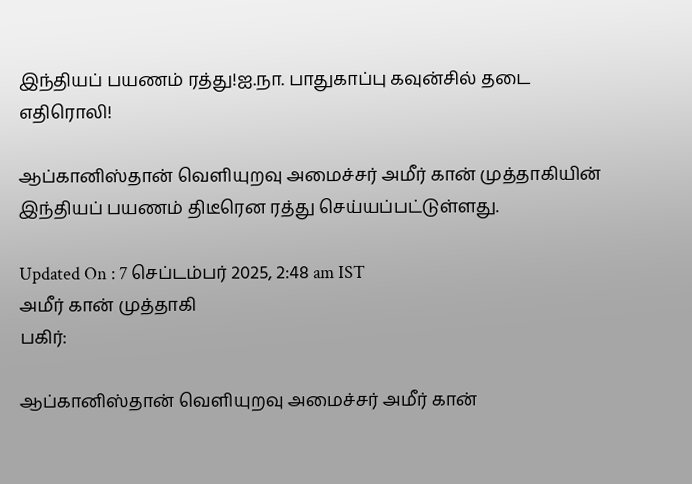இந்தியப் பயணம் ரத்து!ஐ.நா. பாதுகாப்பு கவுன்சில் தடை எதிரொலி!

ஆப்கானிஸ்தான் வெளியுறவு அமைச்சர் அமீர் கான் முத்தாகியின் இந்தியப் பயணம் திடீரென ரத்து செய்யப்பட்டுள்ளது.

Updated On : 7 செப்டம்பர் 2025, 2:48 am IST
அமீர் கான் முத்தாகி
பகிர்:

ஆப்கானிஸ்தான் வெளியுறவு அமைச்சர் அமீர் கான்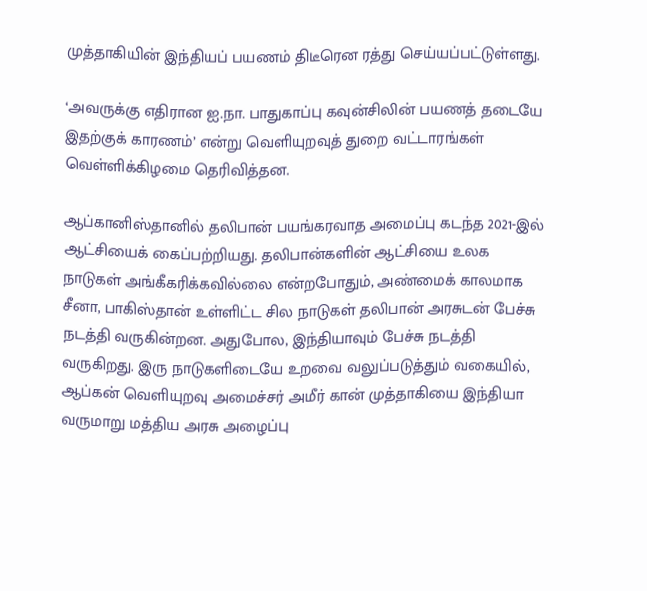முத்தாகியின் இந்தியப் பயணம் திடீரென ரத்து செய்யப்பட்டுள்ளது.

‘அவருக்கு எதிரான ஐ.நா. பாதுகாப்பு கவுன்சிலின் பயணத் தடையே இதற்குக் காரணம்’ என்று வெளியுறவுத் துறை வட்டாரங்கள் வெள்ளிக்கிழமை தெரிவித்தன.

ஆப்கானிஸ்தானில் தலிபான் பயங்கரவாத அமைப்பு கடந்த 2021-இல் ஆட்சியைக் கைப்பற்றியது. தலிபான்களின் ஆட்சியை உலக நாடுகள் அங்கீகரிக்கவில்லை என்றபோதும், அண்மைக் காலமாக சீனா, பாகிஸ்தான் உள்ளிட்ட சில நாடுகள் தலிபான் அரசுடன் பேச்சு நடத்தி வருகின்றன. அதுபோல, இந்தியாவும் பேச்சு நடத்தி வருகிறது. இரு நாடுகளிடையே உறவை வலுப்படுத்தும் வகையில், ஆப்கன் வெளியுறவு அமைச்சர் அமீர் கான் முத்தாகியை இந்தியா வருமாறு மத்திய அரசு அழைப்பு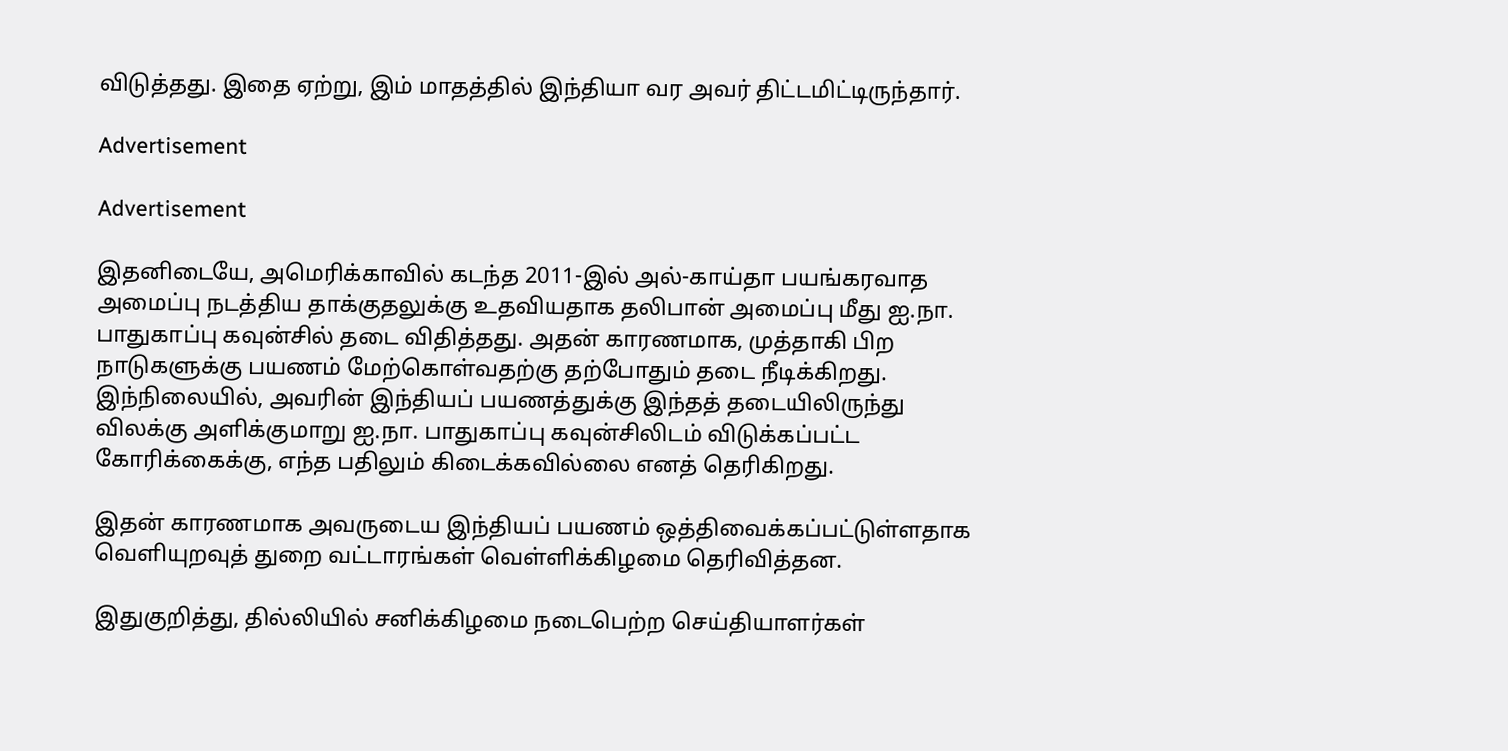விடுத்தது. இதை ஏற்று, இம் மாதத்தில் இந்தியா வர அவர் திட்டமிட்டிருந்தார்.

Advertisement

Advertisement

இதனிடையே, அமெரிக்காவில் கடந்த 2011-இல் அல்-காய்தா பயங்கரவாத அமைப்பு நடத்திய தாக்குதலுக்கு உதவியதாக தலிபான் அமைப்பு மீது ஐ.நா. பாதுகாப்பு கவுன்சில் தடை விதித்தது. அதன் காரணமாக, முத்தாகி பிற நாடுகளுக்கு பயணம் மேற்கொள்வதற்கு தற்போதும் தடை நீடிக்கிறது. இந்நிலையில், அவரின் இந்தியப் பயணத்துக்கு இந்தத் தடையிலிருந்து விலக்கு அளிக்குமாறு ஐ.நா. பாதுகாப்பு கவுன்சிலிடம் விடுக்கப்பட்ட கோரிக்கைக்கு, எந்த பதிலும் கிடைக்கவில்லை எனத் தெரிகிறது.

இதன் காரணமாக அவருடைய இந்தியப் பயணம் ஒத்திவைக்கப்பட்டுள்ளதாக வெளியுறவுத் துறை வட்டாரங்கள் வெள்ளிக்கிழமை தெரிவித்தன.

இதுகுறித்து, தில்லியில் சனிக்கிழமை நடைபெற்ற செய்தியாளர்கள்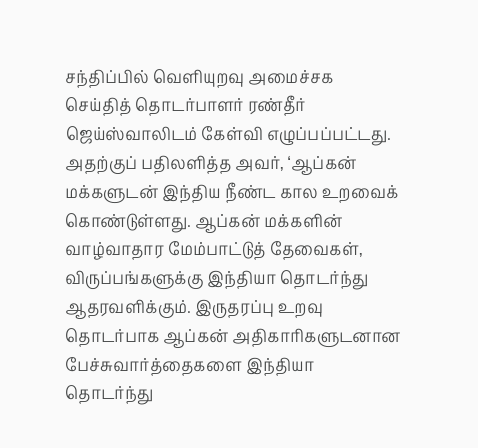சந்திப்பில் வெளியுறவு அமைச்சக செய்தித் தொடர்பாளர் ரண்தீர் ஜெய்ஸ்வாலிடம் கேள்வி எழுப்பப்பட்டது. அதற்குப் பதிலளித்த அவர், ‘ஆப்கன் மக்களுடன் இந்திய நீண்ட கால உறவைக் கொண்டுள்ளது. ஆப்கன் மக்களின் வாழ்வாதார மேம்பாட்டுத் தேவைகள், விருப்பங்களுக்கு இந்தியா தொடர்ந்து ஆதரவளிக்கும். இருதரப்பு உறவு தொடர்பாக ஆப்கன் அதிகாரிகளுடனான பேச்சுவார்த்தைகளை இந்தியா தொடர்ந்து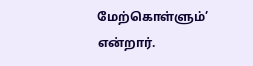மேற்கொள்ளும்’ என்றார்.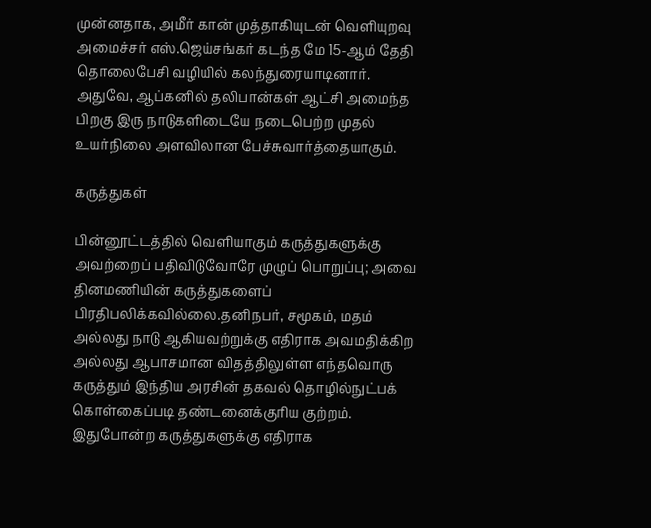முன்னதாக, அமீர் கான் முத்தாகியுடன் வெளியுறவு அமைச்சர் எஸ்.ஜெய்சங்கர் கடந்த மே 15-ஆம் தேதி தொலைபேசி வழியில் கலந்துரையாடினார். அதுவே, ஆப்கனில் தலிபான்கள் ஆட்சி அமைந்த பிறகு இரு நாடுகளிடையே நடைபெற்ற முதல் உயர்நிலை அளவிலான பேச்சுவார்த்தையாகும்.

கருத்துகள்

பின்னூட்டத்தில் வெளியாகும் கருத்துகளுக்கு அவற்றைப் பதிவிடுவோரே முழுப் பொறுப்பு; அவை தினமணியின் கருத்துகளைப் பிரதிபலிக்கவில்லை.தனிநபர், சமூகம், மதம் அல்லது நாடு ஆகியவற்றுக்கு எதிராக அவமதிக்கிற அல்லது ஆபாசமான விதத்திலுள்ள எந்தவொரு கருத்தும் இந்திய அரசின் தகவல் தொழில்நுட்பக் கொள்கைப்படி தண்டனைக்குரிய குற்றம். இதுபோன்ற கருத்துகளுக்கு எதிராக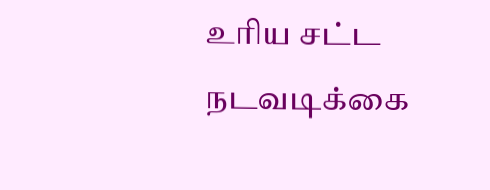உரிய சட்ட நடவடிக்கை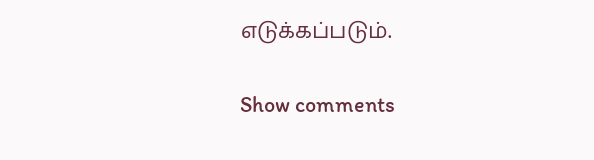எடுக்கப்படும்.

Show comments